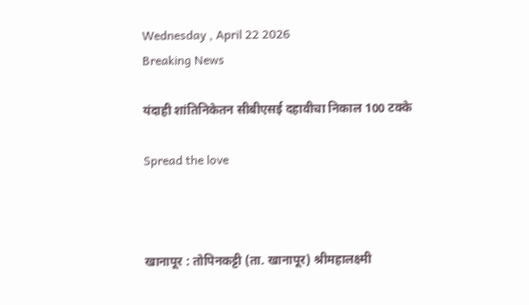Wednesday , April 22 2026
Breaking News

यंदाही शांतिनिकेतन सीबीएसई दहावीचा निकाल 100 टक्के

Spread the love



खानापूर : तोपिनकट्टी (ता. खानापूर) श्रीमहालक्ष्मी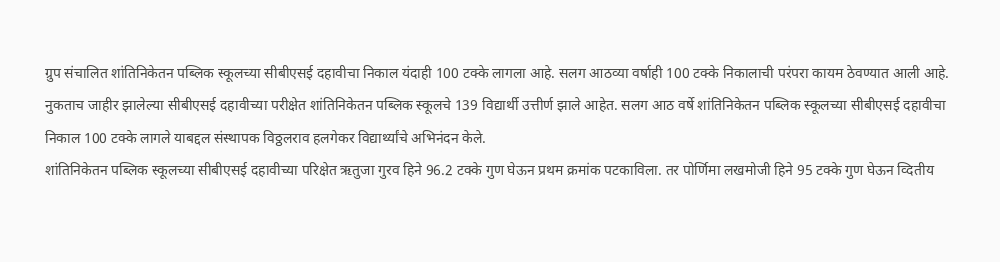ग्रुप संचालित शांतिनिकेतन पब्लिक स्कूलच्या सीबीएसई दहावीचा निकाल यंदाही 100 टक्के लागला आहे. सलग आठव्या वर्षाही 100 टक्के निकालाची परंपरा कायम ठेवण्यात आली आहे.
नुकताच जाहीर झालेल्या सीबीएसई दहावीच्या परीक्षेत शांतिनिकेतन पब्लिक स्कूलचे 139 विद्यार्थी उत्तीर्ण झाले आहेत. सलग आठ वर्षे शांतिनिकेतन पब्लिक स्कूलच्या सीबीएसई दहावीचा निकाल 100 टक्के लागले याबद्दल संस्थापक विठ्ठलराव हलगेकर विद्यार्थ्यांचे अभिनंदन केले.
शांतिनिकेतन पब्लिक स्कूलच्या सीबीएसई दहावीच्या परिक्षेत ऋतुजा गुरव हिने 96.2 टक्के गुण घेऊन प्रथम क्रमांक पटकाविला. तर पोर्णिमा लखमोजी हिने 95 टक्के गुण घेऊन व्दितीय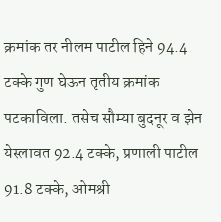क्रमांक तर नीलम पाटील हिने 94.4 टक्के गुण घेऊन तृतीय क्रमांक पटकाविला. तसेच सौम्या बुदनूर व झेन येस्लावत 92.4 टक्के, प्रणाली पाटील 91.8 टक्के, ओमश्री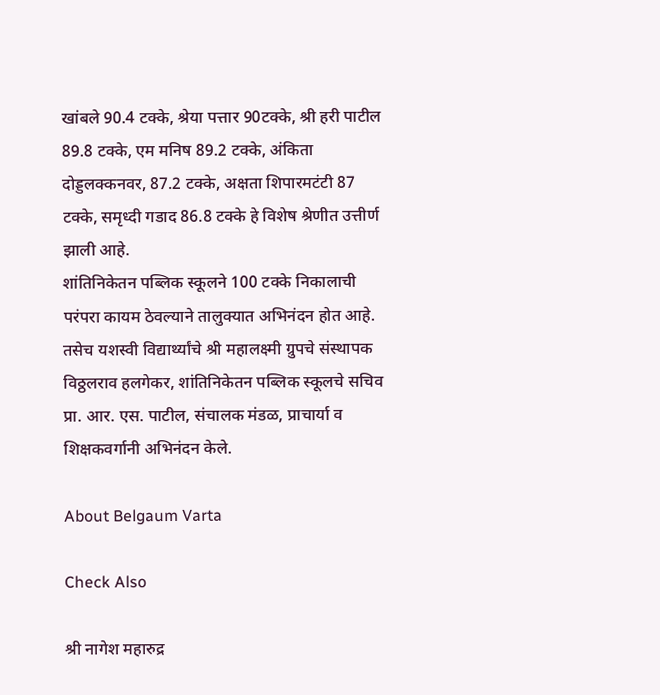खांबले 90.4 टक्के, श्रेया पत्तार 90टक्के, श्री हरी पाटील 89.8 टक्के, एम मनिष 89.2 टक्के, अंकिता दोड्डलक्कनवर, 87.2 टक्के, अक्षता शिपारमटंटी 87 टक्के, समृध्दी गडाद 86.8 टक्के हे विशेष श्रेणीत उत्तीर्ण झाली आहे.
शांतिनिकेतन पब्लिक स्कूलने 100 टक्के निकालाची परंपरा कायम ठेवल्याने तालुक्यात अभिनंदन होत आहे. तसेच यशस्वी विद्यार्थ्यांचे श्री महालक्ष्मी ग्रुपचे संस्थापक विठ्ठलराव हलगेकर, शांतिनिकेतन पब्लिक स्कूलचे सचिव प्रा. आर. एस. पाटील, संचालक मंडळ, प्राचार्या व शिक्षकवर्गानी अभिनंदन केले.

About Belgaum Varta

Check Also

श्री नागेश महारुद्र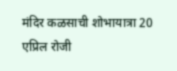मंदिर कळसाची शोभायात्रा 20 एप्रिल रोजी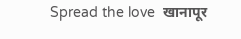Spread the love  खानापूर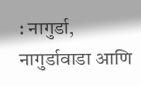: नागुर्डा, नागुर्डावाडा आणि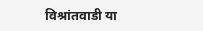विश्रांतवाडी या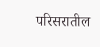परिसरातील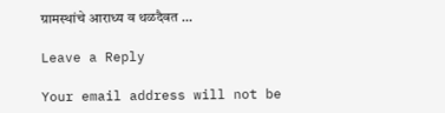ग्रामस्थांचे आराध्य व थळदैवत …

Leave a Reply

Your email address will not be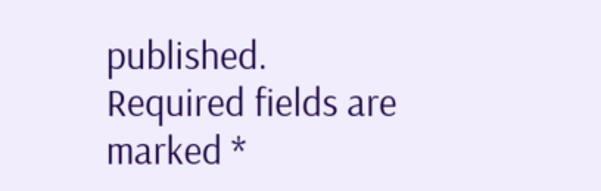published. Required fields are marked *